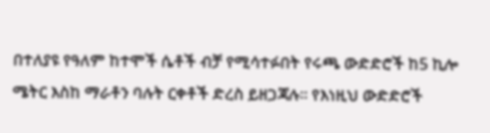በተለያዩ የዓለም ከተሞች ሴቶች ብቻ የሚሳተፉበት የሩጫ ውድድሮች ከ5 ኪሎ ሜትር እስከ ማራቶን ባሉት ርቀቶች ድረስ ይዘጋጃሉ፡፡ የእነዚህ ውድድሮች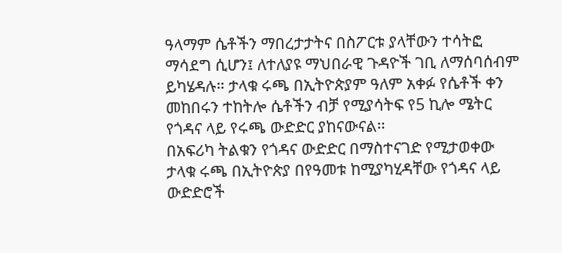ዓላማም ሴቶችን ማበረታታትና በስፖርቱ ያላቸውን ተሳትፎ ማሳደግ ሲሆን፤ ለተለያዩ ማህበራዊ ጉዳዮች ገቢ ለማሰባሰብም ይካሄዳሉ። ታላቁ ሩጫ በኢትዮጵያም ዓለም አቀፉ የሴቶች ቀን መከበሩን ተከትሎ ሴቶችን ብቻ የሚያሳትፍ የ5 ኪሎ ሜትር የጎዳና ላይ የሩጫ ውድድር ያከናውናል፡፡
በአፍሪካ ትልቁን የጎዳና ውድድር በማስተናገድ የሚታወቀው ታላቁ ሩጫ በኢትዮጵያ በየዓመቱ ከሚያካሂዳቸው የጎዳና ላይ ውድድሮች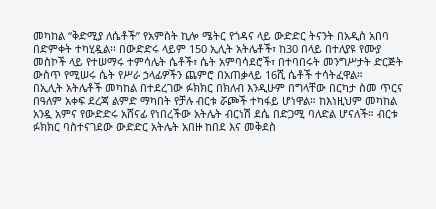መካከል “ቅድሚያ ለሴቶች” የአምስት ኪሎ ሜትር የጎዳና ላይ ውድድር ትናንት በአዲስ አበባ በድምቀት ተካሂዷል፡፡ በውድድሩ ላይም 150 ኢሊት አትሌቶች፣ ከ30 በላይ በተለያዩ የሙያ መስኮች ላይ የተሠማሩ ተምሳሌት ሴቶች፣ ሴት አምባሳደሮች፣ በተባበሩት መንግሥታት ድርጅት ውስጥ የሚሠሩ ሴት የሥራ ኃላፊዎችን ጨምሮ በአጠቃላይ 16ሺ ሴቶች ተሳትፈዋል።
በኢሊት አትሌቶች መካከል በተደረገው ፉክክር በክለብ እንዲሁም በግላቸው በርካታ ስመ ጥርና በዓለም አቀፍ ደረጃ ልምድ ማካበት የቻሉ ብርቱ ሯጮች ተካፋይ ሆነዋል። ከእነዚህም መካከል አንዷ አምና የውድድሩ አሸናፊ የነበረችው አትሌት ብርነሽ ደሴ በድጋሚ ባለድል ሆናለች። ብርቱ ፉክክር ባስተናገደው ውድድር አትሌት አበዙ ከበደ እና መቅደስ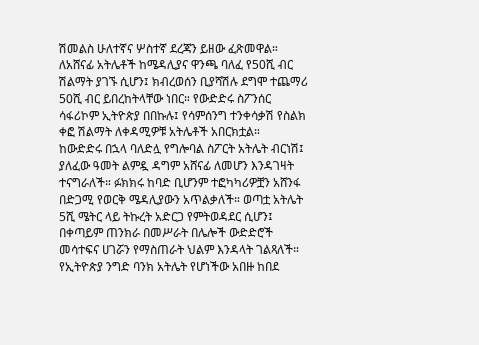ሽመልስ ሁለተኛና ሦስተኛ ደረጃን ይዘው ፈጽመዋል። ለአሸናፊ አትሌቶች ከሜዳሊያና ዋንጫ ባለፈ የ50ሺ ብር ሽልማት ያገኙ ሲሆን፤ ክብረወሰን ቢያሻሽሉ ደግሞ ተጨማሪ 50ሺ ብር ይበረከትላቸው ነበር። የውድድሩ ስፖንሰር ሳፋሪኮም ኢትዮጵያ በበኩሉ፤ የሳምሰንግ ተንቀሳቃሽ የስልክ ቀፎ ሽልማት ለቀዳሚዎቹ አትሌቶች አበርክቷል።
ከውድድሩ በኋላ ባለድሏ የግሎባል ስፖርት አትሌት ብርነሽ፤ ያለፈው ዓመት ልምዷ ዳግም አሸናፊ ለመሆን እንዳገዛት ተናግራለች። ፉክክሩ ከባድ ቢሆንም ተፎካካሪዎቿን አሸንፋ በድጋሚ የወርቅ ሜዳሊያውን አጥልቃለች። ወጣቷ አትሌት 5ሺ ሜትር ላይ ትኩረት አድርጋ የምትወዳደር ሲሆን፤ በቀጣይም ጠንክራ በመሥራት በሌሎች ውድድሮች መሳተፍና ሀገሯን የማስጠራት ህልም እንዳላት ገልጻለች።
የኢትዮጵያ ንግድ ባንክ አትሌት የሆነችው አበዙ ከበደ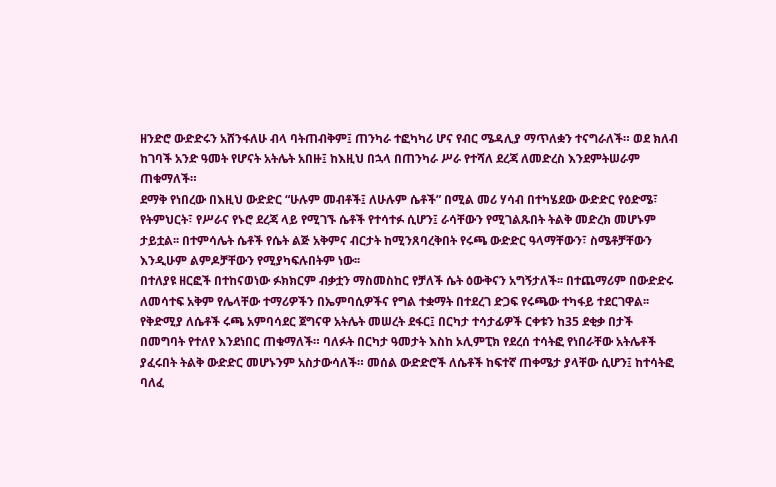ዘንድሮ ውድድሩን አሸንፋለሁ ብላ ባትጠብቅም፤ ጠንካራ ተፎካካሪ ሆና የብር ሜዳሊያ ማጥለቋን ተናግራለች። ወደ ክለብ ከገባች አንድ ዓመት የሆናት አትሌት አበዙ፤ ከእዚህ በኋላ በጠንካራ ሥራ የተሻለ ደረጃ ለመድረስ እንደምትሠራም ጠቁማለች።
ደማቅ የነበረው በእዚህ ውድድር “ሁሉም መብቶች፤ ለሁሉም ሴቶች” በሚል መሪ ሃሳብ በተካሄደው ውድድር የዕድሜ፣ የትምህርት፣ የሥራና የኑሮ ደረጃ ላይ የሚገኙ ሴቶች የተሳተፉ ሲሆን፤ ራሳቸውን የሚገልጹበት ትልቅ መድረክ መሆኑም ታይቷል፡፡ በተምሳሌት ሴቶች የሴት ልጅ አቅምና ብርታት ከሚንጸባረቅበት የሩጫ ውድድር ዓላማቸውን፣ ስሜቶቻቸውን እንዲሁም ልምዶቻቸውን የሚያካፍሉበትም ነው፡፡
በተለያዩ ዘርፎች በተከናወነው ፉክክርም ብቃቷን ማስመስከር የቻለች ሴት ዕውቅናን አግኝታለች፡፡ በተጨማሪም በውድድሩ ለመሳተፍ አቅም የሌላቸው ተማሪዎችን በኤምባሲዎችና የግል ተቋማት በተደረገ ድጋፍ የሩጫው ተካፋይ ተደርገዋል፡፡
የቅድሚያ ለሴቶች ሩጫ አምባሳደር ጀግናዋ አትሌት መሠረት ደፋር፤ በርካታ ተሳታፊዎች ርቀቱን ከ35 ደቂቃ በታች በመግባት የተለየ እንደነበር ጠቁማለች። ባለፉት በርካታ ዓመታት እስከ ኦሊምፒክ የደረሰ ተሳትፎ የነበራቸው አትሌቶች ያፈሩበት ትልቅ ውድድር መሆኑንም አስታውሳለች። መሰል ውድድሮች ለሴቶች ከፍተኛ ጠቀሜታ ያላቸው ሲሆን፤ ከተሳትፎ ባለፈ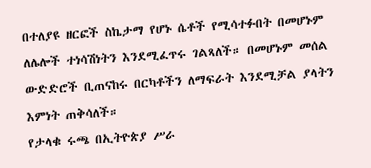በተለያዩ ዘርፎች ስኬታማ የሆኑ ሴቶች የሚሳተፉበት በመሆኑም ለሌሎች ተነሳሽነትን እንደሚፈጥሩ ገልጻለች። በመሆኑም መሰል ውድድሮች ቢጠናከሩ በርካቶችን ለማፍራት እንደሚቻል ያላትን እምነት ጠቅሳለች።
የታላቁ ሩጫ በኢትዮጵያ ሥራ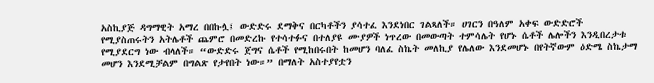አስኪያጅ ዳግማዊት አማረ በበኩሏ፤ ውድድሩ ደማቅና በርካቶችን ያሳተፈ እንደነበር ገልጻለች። ሀገርን በዓለም አቀፍ ውድድሮች የሚያስጠሩትን አትሌቶች ጨምሮ በመድረኩ የተሳተፉና በተለያዩ ሙያዎች ነጥረው በመውጣት ተምሳሌት የሆኑ ሴቶች ሌሎችን እንዲበረታቱ የሚያደርግ ነው ብላለች። “ውድድሩ ጀግና ሴቶች የሚከበሩበት ከመሆን ባለፈ ስኬት መለኪያ የሌለው እንደመሆኑ በየትኛውም ዕድሜ ስኬታማ መሆን እንደሚቻልም በግልጽ የታየበት ነው።” በማለት አስተያየቷን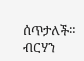ሰጥታለች።
ብርሃን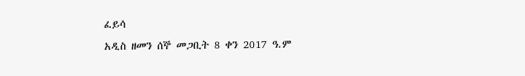ፈይሳ
አዲስ ዘመን ሰኞ መጋቢት 8 ቀን 2017 ዓ.ም